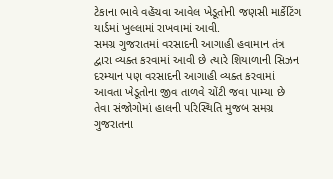ટેકાના ભાવે વહેંચવા આવેલ ખેડૂતોની જણસી માર્કેટિંગ યાર્ડમાં ખુલ્લામાં રાખવામાં આવી.
સમગ્ર ગુજરાતમાં વરસાદની આગાહી હવામાન તંત્ર દ્વારા વ્યક્ત કરવામાં આવી છે ત્યારે શિયાળાની સિઝન દરમ્યાન પણ વરસાદની આગાહી વ્યક્ત કરવામાં આવતા ખેડૂતોના જીવ તાળવે ચોંટી જવા પામ્યા છે તેવા સંજોગોમાં હાલની પરિસ્થિતિ મુજબ સમગ્ર ગુજરાતના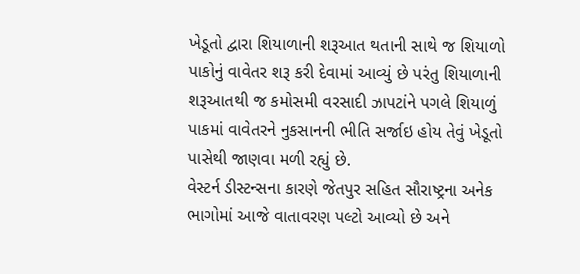ખેડૂતો દ્વારા શિયાળાની શરૂઆત થતાની સાથે જ શિયાળો પાકોનું વાવેતર શરૂ કરી દેવામાં આવ્યું છે પરંતુ શિયાળાની શરૂઆતથી જ કમોસમી વરસાદી ઝાપટાંને પગલે શિયાળું પાકમાં વાવેતરને નુકસાનની ભીતિ સર્જાઇ હોય તેવું ખેડૂતો પાસેથી જાણવા મળી રહ્યું છે.
વેસ્ટર્ન ડીસ્ટન્સના કારણે જેતપુર સહિત સૌરાષ્ટ્રના અનેક ભાગોમાં આજે વાતાવરણ પલ્ટો આવ્યો છે અને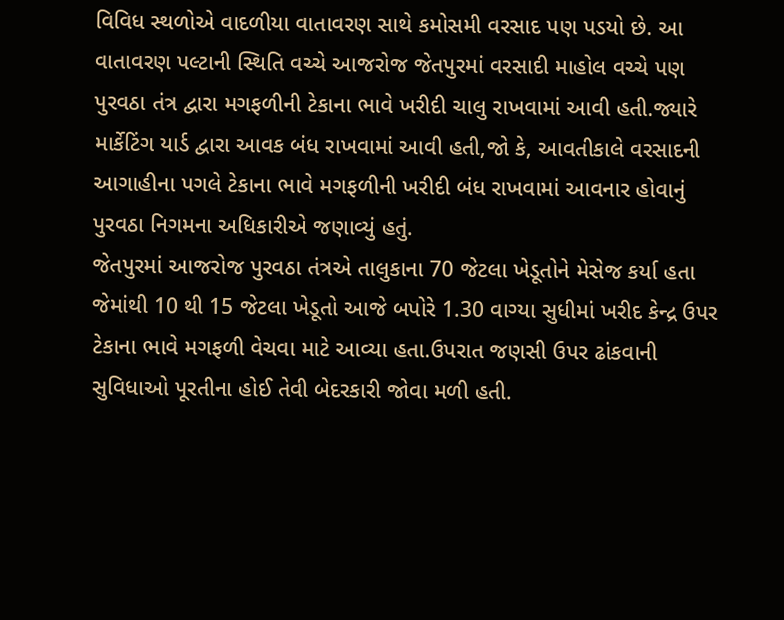વિવિધ સ્થળોએ વાદળીયા વાતાવરણ સાથે કમોસમી વરસાદ પણ પડયો છે. આ વાતાવરણ પલ્ટાની સ્થિતિ વચ્ચે આજરોજ જેતપુરમાં વરસાદી માહોલ વચ્ચે પણ પુરવઠા તંત્ર દ્વારા મગફળીની ટેકાના ભાવે ખરીદી ચાલુ રાખવામાં આવી હતી.જ્યારે માર્કેટિંગ યાર્ડ દ્વારા આવક બંધ રાખવામાં આવી હતી,જો કે, આવતીકાલે વરસાદની આગાહીના પગલે ટેકાના ભાવે મગફળીની ખરીદી બંધ રાખવામાં આવનાર હોવાનું પુરવઠા નિગમના અધિકારીએ જણાવ્યું હતું.
જેતપુરમાં આજરોજ પુરવઠા તંત્રએ તાલુકાના 70 જેટલા ખેડૂતોને મેસેજ કર્યા હતા જેમાંથી 10 થી 15 જેટલા ખેડૂતો આજે બપોરે 1.30 વાગ્યા સુધીમાં ખરીદ કેન્દ્ર ઉપર ટેકાના ભાવે મગફળી વેચવા માટે આવ્યા હતા.ઉપરાત જણસી ઉપર ઢાંકવાની સુવિધાઓ પૂરતીના હોઈ તેવી બેદરકારી જોવા મળી હતી.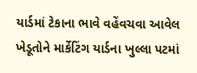યાર્ડમાં ટેકાના ભાવે વહેંવચવા આવેલ ખેડૂતોને માર્કેટિંગ યાર્ડના ખુલ્લા પટમાં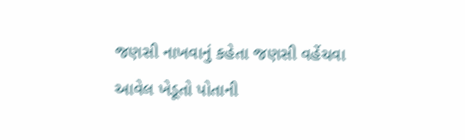જણસી નાખવાનું કહેતા જણસી વહેંચવા આવેલ ખેડૂતો પોતાની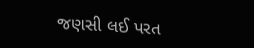જણસી લઈ પરત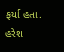ફર્યા હતા.
હરેશ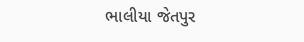ભાલીયા જેતપુર